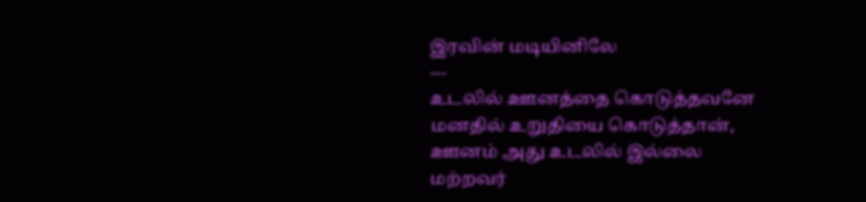இரவின் மடியினிலே
---
உடலில் ஊனத்தை கொடுத்தவனே
மனதில் உறுதியை கொடுத்தான்,
ஊனம் அது உடலில் இல்லை
மற்றவர்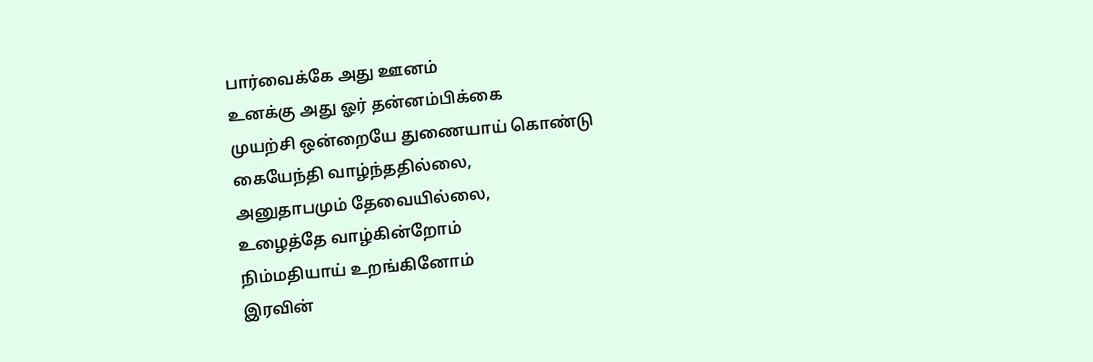பார்வைக்கே அது ஊனம்
உனக்கு அது ஓர் தன்னம்பிக்கை
முயற்சி ஒன்றையே துணையாய் கொண்டு
கையேந்தி வாழ்ந்ததில்லை,
அனுதாபமும் தேவையில்லை,
உழைத்தே வாழ்கின்றோம்
நிம்மதியாய் உறங்கினோம்
இரவின்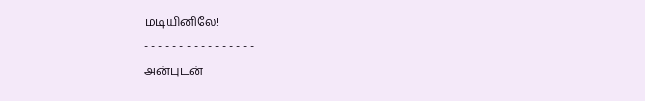மடியினிலே!
- - - - - - - - - - - - - - - -
அன்புடன்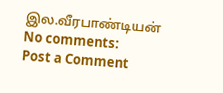இல.வீரபாண்டியன்
No comments:
Post a Comment